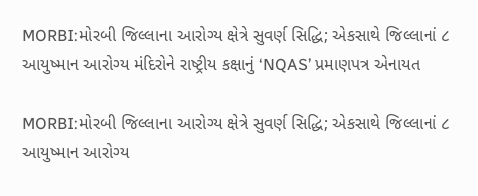MORBI:મોરબી જિલ્લાના આરોગ્ય ક્ષેત્રે સુવર્ણ સિદ્ધિ; એકસાથે જિલ્લાનાં ૮ આયુષ્માન આરોગ્ય મંદિરોને રાષ્ટ્રીય કક્ષાનું ‘NQAS’ પ્રમાણપત્ર એનાયત

MORBI:મોરબી જિલ્લાના આરોગ્ય ક્ષેત્રે સુવર્ણ સિદ્ધિ; એકસાથે જિલ્લાનાં ૮ આયુષ્માન આરોગ્ય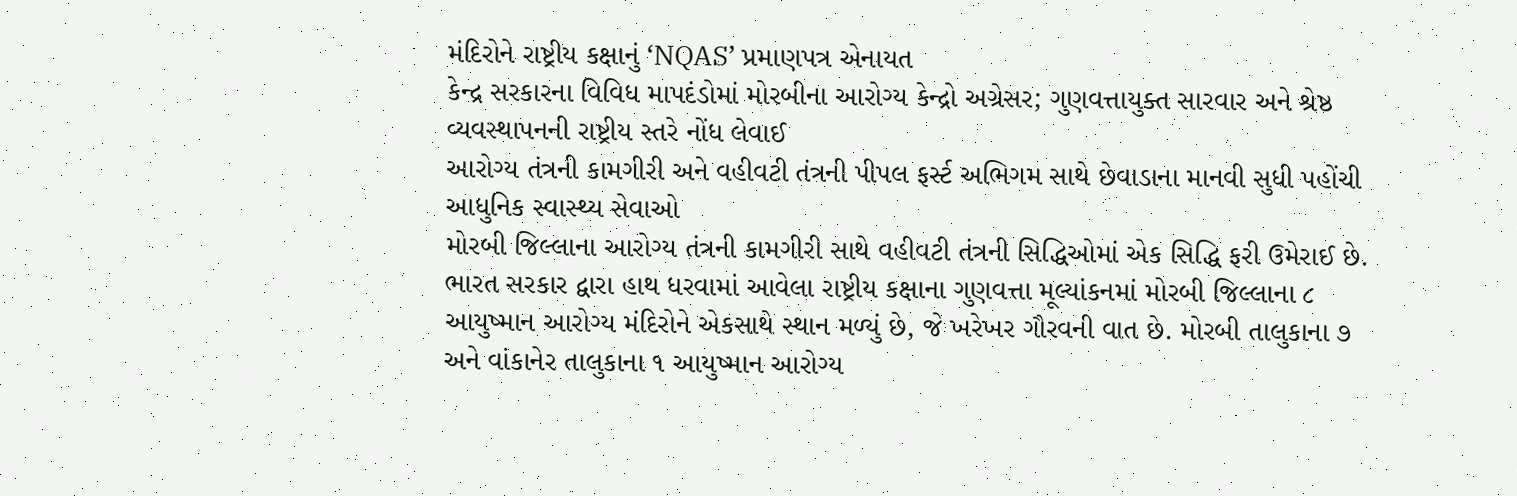મંદિરોને રાષ્ટ્રીય કક્ષાનું ‘NQAS’ પ્રમાણપત્ર એનાયત
કેન્દ્ર સરકારના વિવિધ માપદંડોમાં મોરબીના આરોગ્ય કેન્દ્રો અગ્રેસર; ગુણવત્તાયુક્ત સારવાર અને શ્રેષ્ઠ વ્યવસ્થાપનની રાષ્ટ્રીય સ્તરે નોંધ લેવાઈ
આરોગ્ય તંત્રની કામગીરી અને વહીવટી તંત્રની પીપલ ફર્સ્ટ અભિગમ સાથે છેવાડાના માનવી સુધી પહોંચી આધુનિક સ્વાસ્થ્ય સેવાઓ
મોરબી જિલ્લાના આરોગ્ય તંત્રની કામગીરી સાથે વહીવટી તંત્રની સિદ્ધિઓમાં એક સિદ્ધિ ફરી ઉમેરાઈ છે. ભારત સરકાર દ્વારા હાથ ધરવામાં આવેલા રાષ્ટ્રીય કક્ષાના ગુણવત્તા મૂલ્યાંકનમાં મોરબી જિલ્લાના ૮ આયુષ્માન આરોગ્ય મંદિરોને એકસાથે સ્થાન મળ્યું છે, જે ખરેખર ગૌરવની વાત છે. મોરબી તાલુકાના ૭ અને વાંકાનેર તાલુકાના ૧ આયુષ્માન આરોગ્ય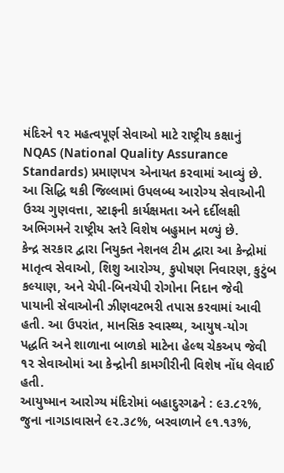મંદિરને ૧૨ મહત્વપૂર્ણ સેવાઓ માટે રાષ્ટ્રીય કક્ષાનું NQAS (National Quality Assurance Standards) પ્રમાણપત્ર એનાયત કરવામાં આવ્યું છે. આ સિદ્ધિ થકી જિલ્લામાં ઉપલબ્ધ આરોગ્ય સેવાઓની ઉચ્ચ ગુણવત્તા, સ્ટાફની કાર્યક્ષમતા અને દર્દીલક્ષી અભિગમને રાષ્ટ્રીય સ્તરે વિશેષ બહુમાન મળ્યું છે.
કેન્દ્ર સરકાર દ્વારા નિયુક્ત નેશનલ ટીમ દ્વારા આ કેન્દ્રોમાં માતૃત્વ સેવાઓ, શિશુ આરોગ્ય, કુપોષણ નિવારણ, કુટુંબ કલ્યાણ, અને ચેપી-બિનચેપી રોગોના નિદાન જેવી પાયાની સેવાઓની ઝીણવટભરી તપાસ કરવામાં આવી હતી. આ ઉપરાંત, માનસિક સ્વાસ્થ્ય, આયુષ-યોગ પદ્ધતિ અને શાળાના બાળકો માટેના હેલ્થ ચેકઅપ જેવી ૧૨ સેવાઓમાં આ કેન્દ્રોની કામગીરીની વિશેષ નોંધ લેવાઈ હતી.
આયુષ્માન આરોગ્ય મંદિરોમાં બહાદુરગઢને : ૯૩.૮૨%, જુના નાગડાવાસને ૯૨.૩૮%, બરવાળાને ૯૧.૧૩%,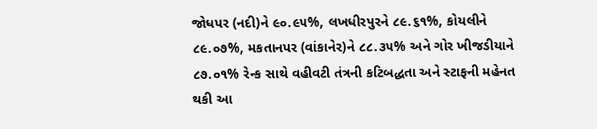જોધપર (નદી)ને ૯૦.૯૫%, લખધીરપુરને ૮૯.૬૧%, કોયલીને ૮૯.૦૭%, મકતાનપર (વાંકાનેર)ને ૮૮.૩૫% અને ગોર ખીજડીયાને ૮૭.૦૧% રેન્ક સાથે વહીવટી તંત્રની કટિબદ્ધતા અને સ્ટાફની મહેનત થકી આ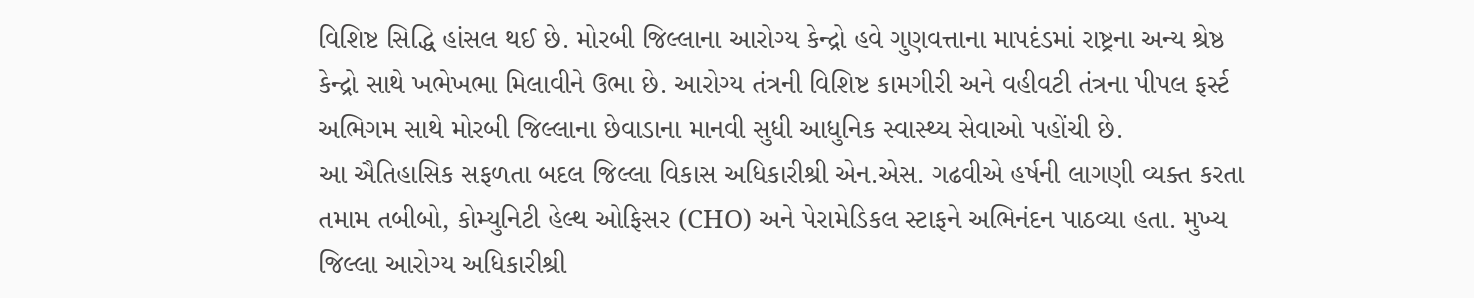વિશિષ્ટ સિદ્ધિ હાંસલ થઈ છે. મોરબી જિલ્લાના આરોગ્ય કેન્દ્રો હવે ગુણવત્તાના માપદંડમાં રાષ્ટ્રના અન્ય શ્રેષ્ઠ કેન્દ્રો સાથે ખભેખભા મિલાવીને ઉભા છે. આરોગ્ય તંત્રની વિશિષ્ટ કામગીરી અને વહીવટી તંત્રના પીપલ ફર્સ્ટ અભિગમ સાથે મોરબી જિલ્લાના છેવાડાના માનવી સુધી આધુનિક સ્વાસ્થ્ય સેવાઓ પહોંચી છે.
આ ઐતિહાસિક સફળતા બદલ જિલ્લા વિકાસ અધિકારીશ્રી એન.એસ. ગઢવીએ હર્ષની લાગણી વ્યક્ત કરતા તમામ તબીબો, કોમ્યુનિટી હેલ્થ ઓફિસર (CHO) અને પેરામેડિકલ સ્ટાફને અભિનંદન પાઠવ્યા હતા. મુખ્ય જિલ્લા આરોગ્ય અધિકારીશ્રી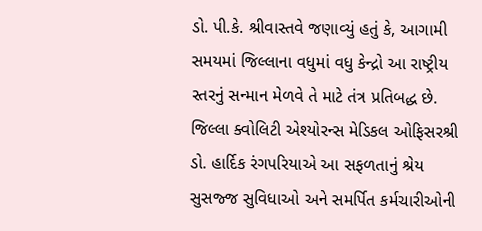ડો. પી.કે. શ્રીવાસ્તવે જણાવ્યું હતું કે, આગામી સમયમાં જિલ્લાના વધુમાં વધુ કેન્દ્રો આ રાષ્ટ્રીય સ્તરનું સન્માન મેળવે તે માટે તંત્ર પ્રતિબદ્ધ છે. જિલ્લા ક્વોલિટી એશ્યોરન્સ મેડિકલ ઓફિસરશ્રી ડો. હાર્દિક રંગપરિયાએ આ સફળતાનું શ્રેય સુસજ્જ સુવિધાઓ અને સમર્પિત કર્મચારીઓની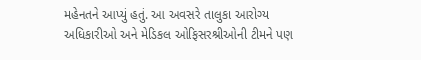મહેનતને આપ્યું હતું. આ અવસરે તાલુકા આરોગ્ય અધિકારીઓ અને મેડિકલ ઓફિસરશ્રીઓની ટીમને પણ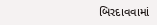બિરદાવવામાં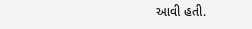આવી હતી.